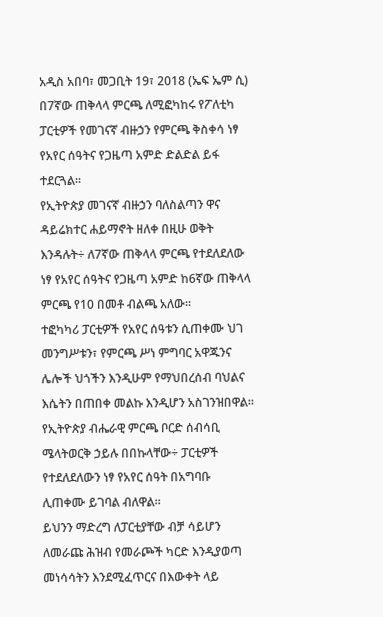አዲስ አበባ፣ መጋቢት 19፣ 2018 (ኤፍ ኤም ሲ) በ7ኛው ጠቅላላ ምርጫ ለሚፎካከሩ የፖለቲካ ፓርቲዎች የመገናኛ ብዙኃን የምርጫ ቅስቀሳ ነፃ የአየር ሰዓትና የጋዜጣ አምድ ድልድል ይፋ ተደርጓል።
የኢትዮጵያ መገናኛ ብዙኃን ባለስልጣን ዋና ዳይሬክተር ሐይማኖት ዘለቀ በዚሁ ወቅት እንዳሉት÷ ለ7ኛው ጠቅላላ ምርጫ የተደለደለው ነፃ የአየር ሰዓትና የጋዜጣ አምድ ከ6ኛው ጠቅላላ ምርጫ የ10 በመቶ ብልጫ አለው።
ተፎካካሪ ፓርቲዎች የአየር ሰዓቱን ሲጠቀሙ ህገ መንግሥቱን፣ የምርጫ ሥነ ምግባር አዋጁንና ሌሎች ህጎችን እንዲሁም የማህበረሰብ ባህልና እሴትን በጠበቀ መልኩ እንዲሆን አስገንዝበዋል።
የኢትዮጵያ ብሔራዊ ምርጫ ቦርድ ሰብሳቢ ሜላትወርቅ ኃይሉ በበኩላቸው÷ ፓርቲዎች የተደለደለውን ነፃ የአየር ሰዓት በአግባቡ ሊጠቀሙ ይገባል ብለዋል።
ይህንን ማድረግ ለፓርቲያቸው ብቻ ሳይሆን ለመራጩ ሕዝብ የመራጮች ካርድ እንዲያወጣ መነሳሳትን እንደሚፈጥርና በእውቀት ላይ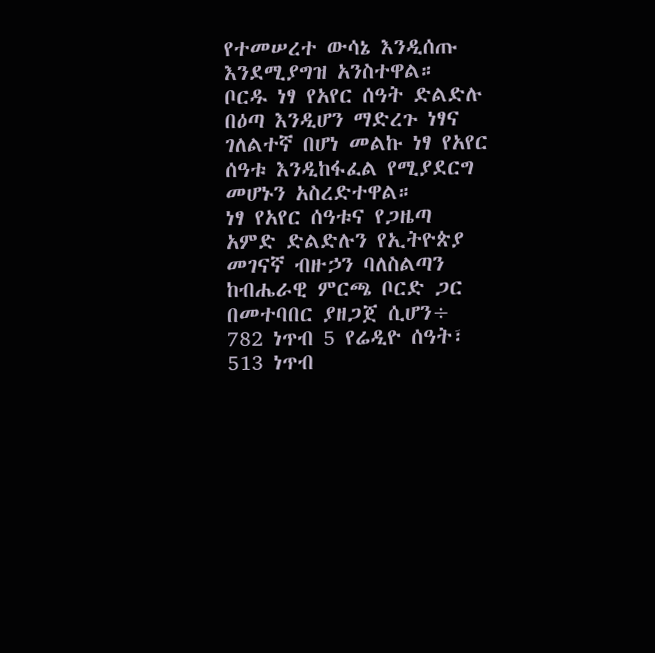የተመሠረተ ውሳኔ እንዲሰጡ እንደሚያግዝ አንስተዋል።
ቦርዱ ነፃ የአየር ሰዓት ድልድሉ በዕጣ እንዲሆን ማድረጉ ነፃና ገለልተኛ በሆነ መልኩ ነፃ የአየር ሰዓቱ እንዲከፋፈል የሚያደርግ መሆኑን አስረድተዋል።
ነፃ የአየር ሰዓቱና የጋዜጣ አምድ ድልድሉን የኢትዮጵያ መገናኛ ብዙኃን ባለስልጣን ከብሔራዊ ምርጫ ቦርድ ጋር በመተባበር ያዘጋጀ ሲሆን÷ 782 ነጥብ 5 የሬዲዮ ሰዓት፣ 513 ነጥብ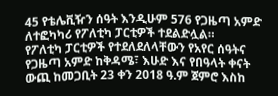45 የቴሌቪዥን ሰዓት እንዲሁም 576 የጋዜጣ አምድ ለተፎካካሪ የፖለቲካ ፓርቲዎች ተደልድሏል።
የፖለቲካ ፓርቲዎች የተደለደለላቸውን የአየር ሰዓትና የጋዜጣ አምድ ከቅዳሜ፣ እሁድ እና የበዓላት ቀናት ውጪ ከመጋቢት 23 ቀን 2018 ዓ.ም ጀምሮ እስከ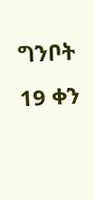ግንቦት 19 ቀን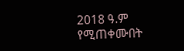2018 ዓ.ም የሚጠቀሙበት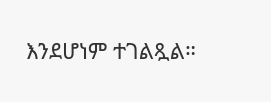እንደሆነም ተገልጿል።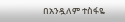በአንዷለም ተስፋዬ